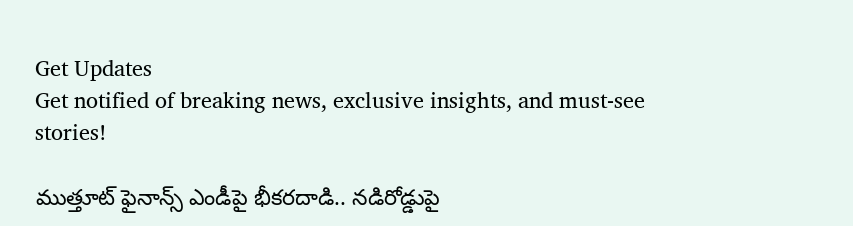Get Updates
Get notified of breaking news, exclusive insights, and must-see stories!

ముత్తూట్ ఫైనాన్స్ ఎండీపై భీకరదాడి.. నడిరోడ్డుపై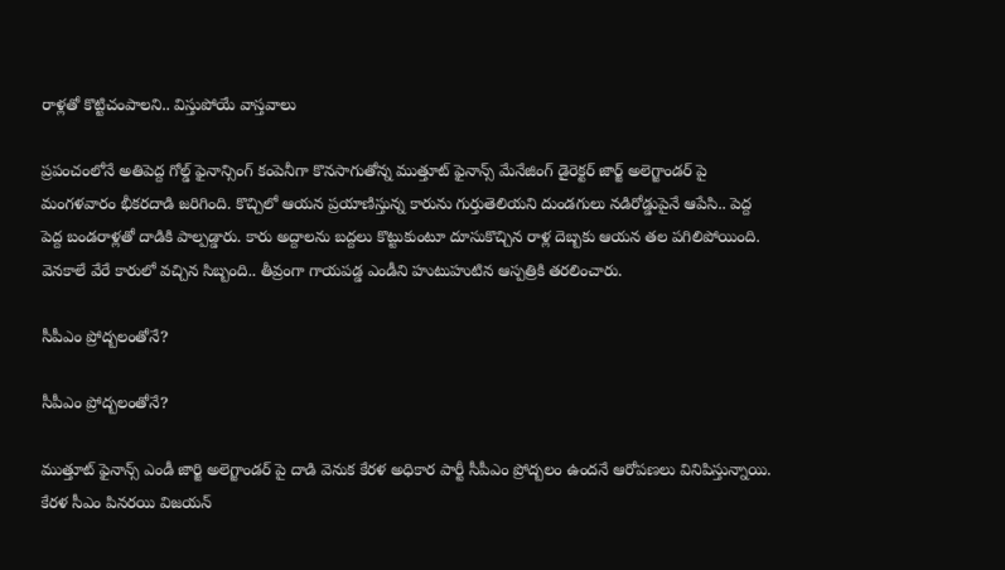రాళ్లతో కొట్టిచంపాలని.. విస్తుపోయే వాస్తవాలు

ప్రపంచంలోనే అతిపెద్ద గోల్డ్ ఫైనాన్సింగ్ కంపెనీగా కొనసాగుతోన్న ముత్తూట్ ఫైనాన్స్ మేనేజింగ్ డైరెక్టర్ జార్జ్ అలెగ్జాండర్ పై మంగళవారం భీకరదాడి జరిగింది. కొచ్చిలో ఆయన ప్రయాణిస్తున్న కారును గుర్తుతెలియని దుండగులు నడిరోడ్డుపైనే ఆపేసి.. పెద్ద పెద్ద బండరాళ్లతో దాడికి పాల్పడ్డారు. కారు అద్దాలను బద్దలు కొట్టుకుంటూ దూసుకొచ్చిన రాళ్ల దెబ్బకు ఆయన తల పగిలిపోయింది. వెనకాలే వేరే కారులో వచ్చిన సిబ్బంది.. తీవ్రంగా గాయపడ్డ ఎండీని హుటుహుటిన ఆస్పత్రికి తరలించారు.

సీపీఎం ప్రోద్బలంతోనే?

సీపీఎం ప్రోద్బలంతోనే?

ముత్తూట్ ఫైనాన్స్ ఎండీ జార్జి అలెగ్జాండర్ పై దాడి వెనుక కేరళ అధికార పార్టీ సీపీఎం ప్రోద్బలం ఉందనే ఆరోపణలు వినిపిస్తున్నాయి. కేరళ సీఎం పినరయి విజయన్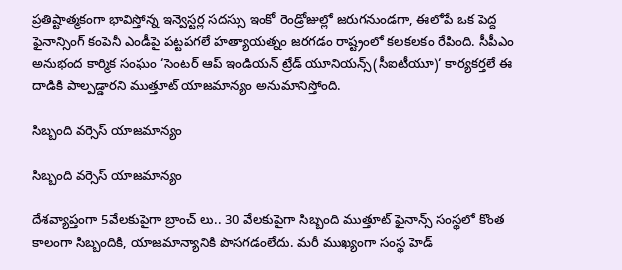ప్రతిష్టాత్మకంగా భావిస్తోన్న ఇన్వెస్టర్ల సదస్సు ఇంకో రెండ్రోజుల్లో జరుగనుండగా, ఈలోపే ఒక పెద్ద ఫైనాన్సింగ్ కంపెనీ ఎండీపై పట్టపగలే హత్యాయత్నం జరగడం రాష్ట్రంలో కలకలకం రేపింది. సీపీఎం అనుభంద కార్మిక సంఘం ‘సెంటర్ ఆప్ ఇండియన్ ట్రేడ్ యూనియన్స్(సీఐటీయూ)‘ కార్యకర్తలే ఈ దాడికి పాల్పడ్డారని ముత్తూట్ యాజమాన్యం అనుమానిస్తోంది.

సిబ్బంది వర్సెస్ యాజమాన్యం

సిబ్బంది వర్సెస్ యాజమాన్యం

దేశవ్యాప్తంగా 5వేలకుపైగా బ్రాంచ్ లు.. 30 వేలకుపైగా సిబ్బంది ముత్తూట్ ఫైనాన్స్ సంస్థలో కొంత కాలంగా సిబ్బందికి, యాజమాన్యానికి పొసగడంలేదు. మరీ ముఖ్యంగా సంస్థ హెడ్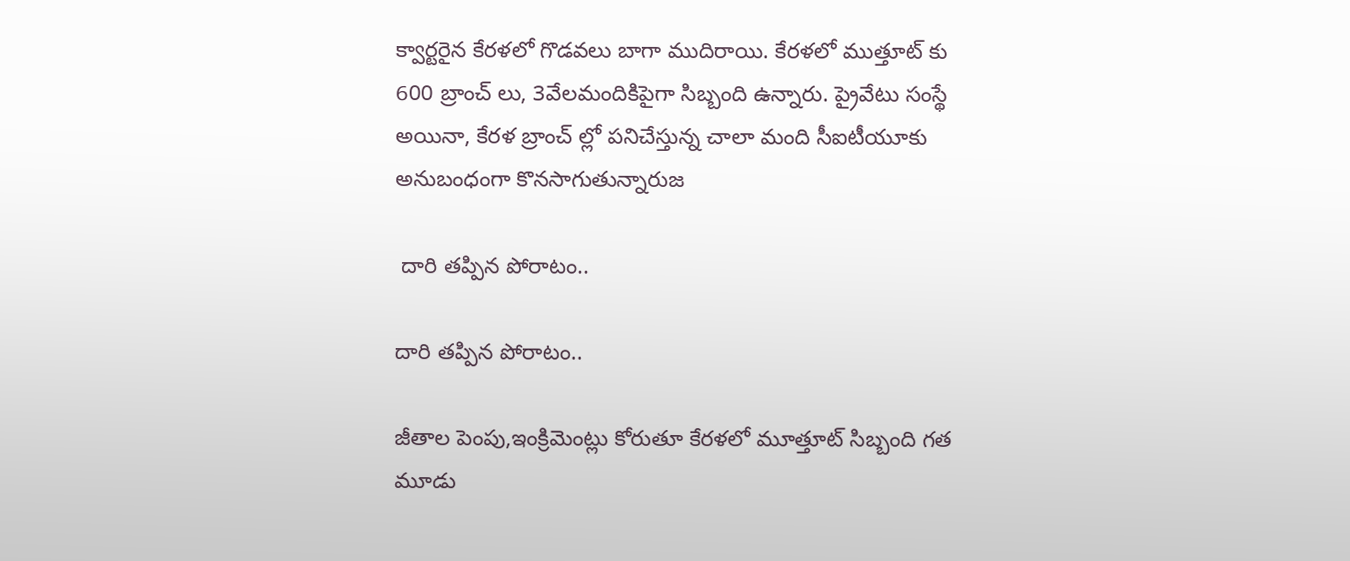క్వార్టరైన కేరళలో గొడవలు బాగా ముదిరాయి. కేరళలో ముత్తూట్ కు 600 బ్రాంచ్ లు, 3వేలమందికిపైగా సిబ్బంది ఉన్నారు. ప్రైవేటు సంస్థే అయినా, కేరళ బ్రాంచ్ ల్లో పనిచేస్తున్న చాలా మంది సీఐటీయూకు అనుబంధంగా కొనసాగుతున్నారుజ

 దారి తప్పిన పోరాటం..

దారి తప్పిన పోరాటం..

జీతాల పెంపు,ఇంక్రిమెంట్లు కోరుతూ కేరళలో మూత్తూట్ సిబ్బంది గత మూడు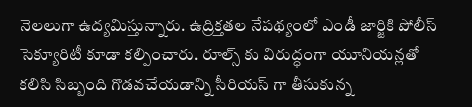నెలలుగా ఉద్యమిస్తున్నారు. ఉద్రిక్తతల నేపథ్యంలో ఎండీ జార్జికి పోలీస్ సెక్యూరిటీ కూడా కల్పించారు. రూల్స్ కు విరుద్ధంగా యూనియన్లతో కలిసి సిబ్బంది గొడవచేయడాన్ని సీరియస్ గా తీసుకున్న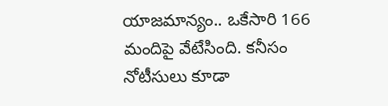యాజమాన్యం.. ఒకేసారి 166 మందిపై వేటేసింది. కనీసం నోటీసులు కూడా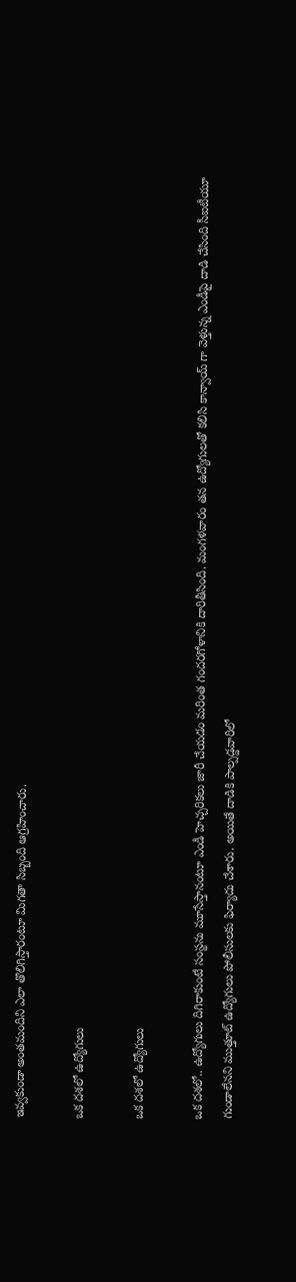ఇవ్వకుండా అంతమందిని ఎలా తొలిగిస్తారంటూ మిగతా సిబ్బంది ఆగ్రహించారు.

ఒక దశలో ఉద్యోగులు

ఒక దశలో ఉద్యోగులు

ఒక దశలో.. ఉద్యోగులు దిగిరాకుంటే సంస్థను మూసేస్తానంటూ ఎండీ హెచ్చరికలు జారీ చేయడం మరింత గందరగోళానికి దారితీసింది. మంగళవారం తన ఉద్యోగులతో కలిసి కాన్వాయ్ గా వెళ్తున్న ఎండీపై దాడి చేసింది సీఐటీయూ గుండాలేనని ముత్తూట్ ఉద్యోగులు పోలీసులకు ఫిర్యాదు చేశారు. అయితే దాడికి పాల్పడ్డవారిలో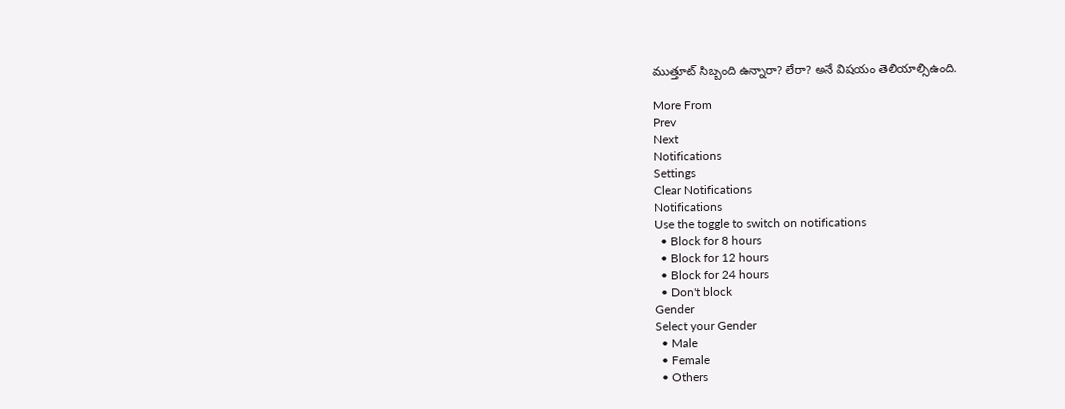ముత్తూట్ సిబ్బంది ఉన్నారా? లేరా? అనే విషయం తెలియాల్సిఉంది.

More From
Prev
Next
Notifications
Settings
Clear Notifications
Notifications
Use the toggle to switch on notifications
  • Block for 8 hours
  • Block for 12 hours
  • Block for 24 hours
  • Don't block
Gender
Select your Gender
  • Male
  • Female
  • Others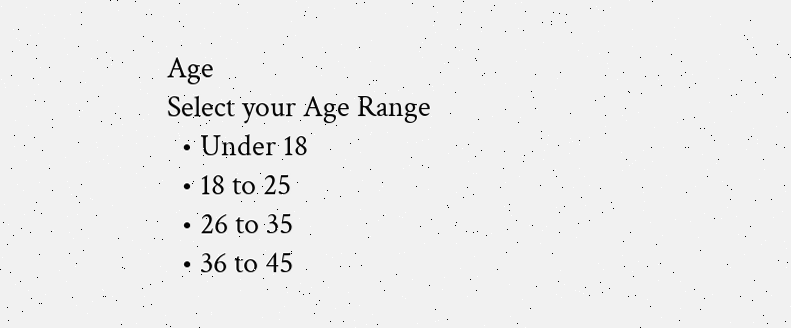Age
Select your Age Range
  • Under 18
  • 18 to 25
  • 26 to 35
  • 36 to 45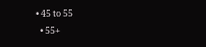• 45 to 55
  • 55+